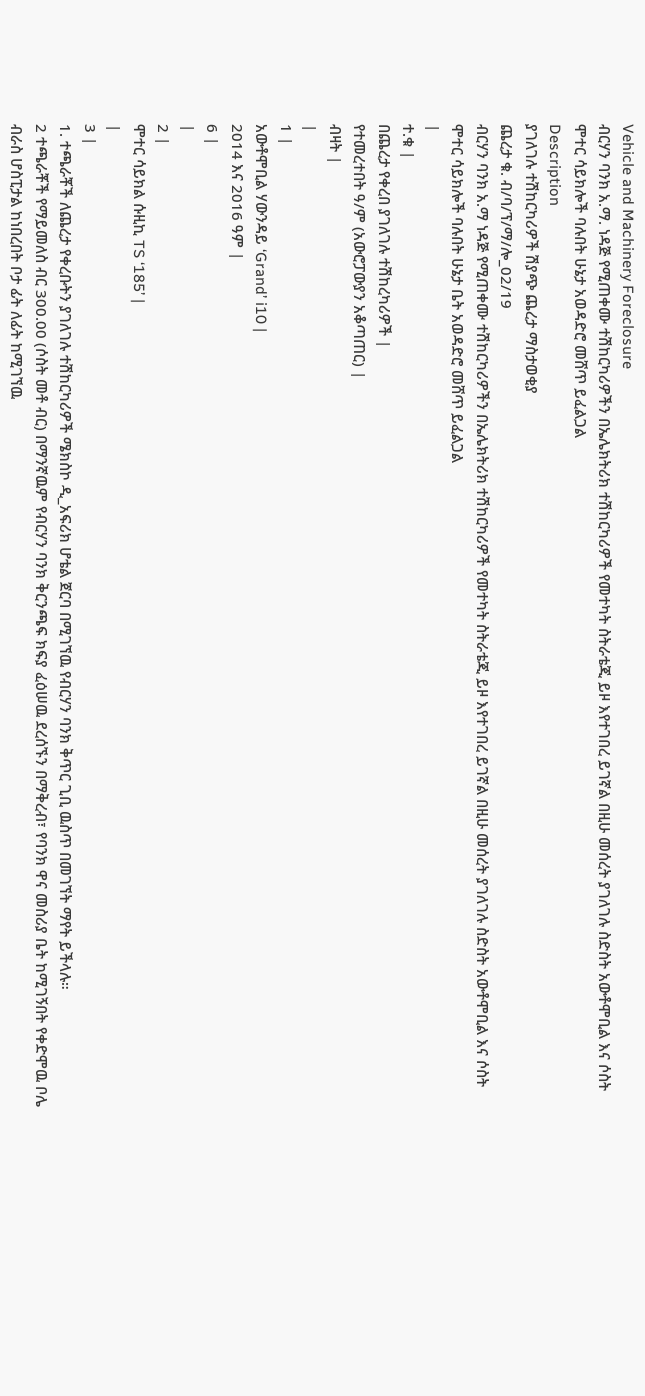Vehicle and Machinery Foreclosure
ብርሃን ባንክ አ.ማ. ነዳጅ የሚጠቀሙ ተሽከርካሪዎችን በኤሌክትሪክ ተሽከርካሪዎች የመተካት ስትራቴጂ ይዞ እየተገበረ ይገኛል በዚሁ መሰረት ያገለገሉ ስድስት አውቶሞቢል እና ሶስት ሞተር ሳይክሎች ባሉበት ሁኔታ አወዳድሮ መሸጥ ይፈልጋል
Description
ያገለገሉ ተሽከርካሪዎች ሽያጭ ጨረታ ማስታወቂያ
ጨረታ ቁ. ብ/ባ/ፕ/ማ/ሎ_02/19
ብርሃን ባንክ አ.ማ ነዳጅ የሚጠቀሙ ተሽከርካሪዎችን በኤሌክትሪክ ተሽከርካሪዎች የመተካት ስትራቴጂ ይዞ እየተገበረ ይገኛል በዚሁ መሰረት ያገለገሉ ስድስት አውቶሞቢል እና ሶስት ሞተር ሳይክሎች ባሉበት ሁኔታ ቤት አወዳድሮ መሸጥ ይፈልጋል
|
ተ.ቁ |
በጨረታ የቀረበ ያገለገሉ ተሽከረካሪዎች |
የተመረተበት ዓ/ም (አውሮፓውያን አቆጣጠር) |
ብዛት |
|
1 |
አውቶሞቢል ሃውንዳይ ‘Grand’ i10 |
2014 እና 2016 ዓም |
6 |
|
2 |
ሞተር ሳይክል ሱዚኪ TS ‘185’ |
|
3 |
1. ተጫራቾች ለጨረታ የቀረቡትን ያገለገሉ ተሽከርካሪዎች ሜክስኮ ዲ_አፍሪክ ሆቴል ጀርባ በሚገኘዉ የብርሃን ባንክ ቅጥር ጊቢ ዉስጥ በመገኘት ማየት ይችላሉ።
2 ተጫራቾች የማይመለስ ብር 300.00 (ሶስት መቶ ብር) በማንኛዉም የብርሃን ባንክ ቅርንጫፍ ክፍያ ፈዕሠዉ ደረሰኙን በማቅረብ፣ የባንክ ዋና መስሪያ ቤት ከሚገኝበት የቀድሞዉ ቦሌ ብራስ ሆስፒታል ከነበረበት ቦታ ፊት ለፊት ከሚገኘዉ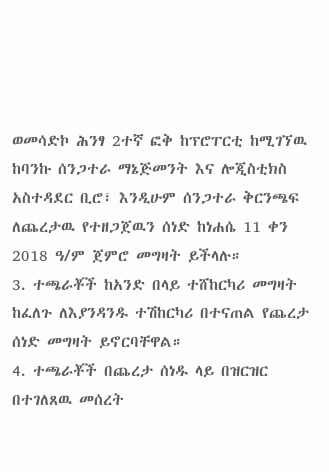ወመሳድኮ ሕንፃ 2ተኛ ፎቅ ከፕሮፐርቲ ከሚገኘዉ ከባንኩ ሰንጋተራ ማኔጅመንት እና ሎጂስቲክስ አስተዳደር ቢሮ፣ እንዲሁም ሰንጋተራ ቅርንጫፍ ለጨረታዉ የተዘጋጀዉን ሰነድ ከነሐሴ 11 ቀን 2018 ዓ/ም ጀምሮ መግዛት ይችላሉ።
3. ተጫራቾች ከአንድ በላይ ተሸከርካሪ መግዛት ከፈለጉ ለእያንዳንዱ ተሽከርካሪ በተናጠል የጨረታ ሰነድ መግዛት ይኖርባቸዋል።
4. ተጫራቾች በጨረታ ሰነዱ ላይ በዝርዝር በተገለጸዉ መሰረት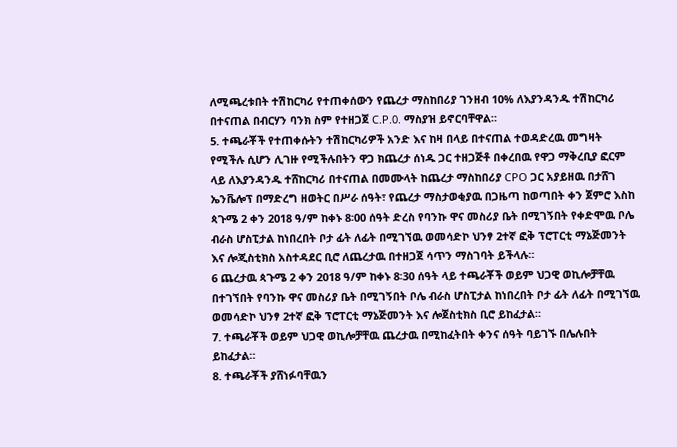ለሚጫረቱበት ተሽከርካሪ የተጠቀሰውን የጨረታ ማስከበሪያ ገንዘብ 10% ለእያንዳንዱ ተሽከርካሪ በተናጠል በብርሃን ባንክ ስም የተዘጋጀ C.P.0. ማስያዝ ይኖርባቸዋል።
5. ተጫራቾች የተጠቀሱትን ተሽከርካሪዎች አንድ እና ከዛ በላይ በተናጠል ተወዳድረዉ መግዛት የሚችሉ ሲሆን ሊገዙ የሚችሉበትን ዋጋ ክጨረታ ሰነዱ ጋር ተዘጋጅቶ በቀረበዉ የዋጋ ማቅረቢያ ፎርም ላይ ለእያንዳንዱ ተሸከርካሪ በተናጠል በመሙላት ከጨረታ ማስከበሪያ CPO ጋር አያይዘዉ በታሸገ ኤንቬሎፕ በማድረግ ዘወትር በሥራ ሰዓት፣ የጨረታ ማስታወቂያዉ በጋዜጣ ከወጣበት ቀን ጀምሮ እስከ ጳጉሜ 2 ቀን 2018 ዓ/ም ከቀኑ 8፡00 ሰዓት ድረስ የባንኩ ዋና መስሪያ ቤት በሚገኝበት የቀድሞዉ ቦሌ ብራስ ሆስፒታል ከነበረበት ቦታ ፊት ለፊት በሚገኘዉ ወመሳድኮ ህንፃ 2ተኛ ፎቅ ፕሮፐርቲ ማኔጅመንት እና ሎጂስቲክስ አስተዳደር ቢሮ ለጨረታዉ በተዘጋጀ ሳጥን ማስገባት ይችላሉ።
6 ጨረታዉ ጳጉሜ 2 ቀን 2018 ዓ/ም ከቀኑ 8፡30 ሰዓት ላይ ተጫራቾች ወይም ህጋዊ ወኪሎቻቸዉ በተገኘበት የባንኩ ዋና መስሪያ ቤት በሚገኝበት ቦሌ ብራስ ሆስፒታል ከነበረበት ቦታ ፊት ለፊት በሚገኘዉ ወመሳድኮ ህንፃ 2ተኛ ፎቅ ፕሮፐርቲ ማኔጅመንት እና ሎጀስቲክስ ቢሮ ይከፈታል።
7. ተጫራቾች ወይም ህጋዊ ወኪሎቻቸዉ ጨረታዉ በሚከፈትበት ቀንና ሰዓት ባይገኙ በሌሉበት ይከፈታል።
8. ተጫራቾች ያሸነፉባቸዉን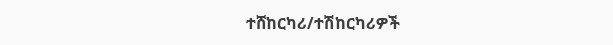ተሸከርካሪ/ተሽከርካሪዎች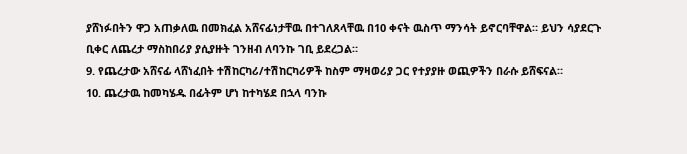ያሸነፉበትን ዋጋ አጠቃለዉ በመክፈል አሸናፊነታቸዉ በተገለጸላቸዉ በ10 ቀናት ዉስጥ ማንሳት ይኖርባቸዋል። ይህን ሳያደርጉ ቢቀር ለጨረታ ማስከበሪያ ያሲያዙት ገንዘብ ለባንኩ ገቢ ይደረጋል።
9. የጨረታው አሸናፊ ላሸነፈበት ተሽከርካሪ/ተሽከርካሪዎች ከስም ማዛወሪያ ጋር የተያያዙ ወጪዎችን በራሱ ይሸፍናል።
10. ጨረታዉ ከመካሄዱ በፊትም ሆነ ከተካሄደ በኋላ ባንኩ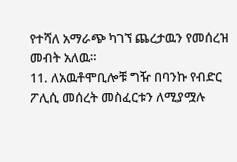የተሻለ አማራጭ ካገኘ ጨረታዉን የመሰረዝ መብት አለዉ።
11. ለአዉቶሞቢሎቹ ግዥ በባንኩ የብድር ፖሊሲ መሰረት መስፈርቱን ለሚያሟሉ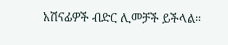አሽናፊዎች ብድር ሊመቻች ይችላል።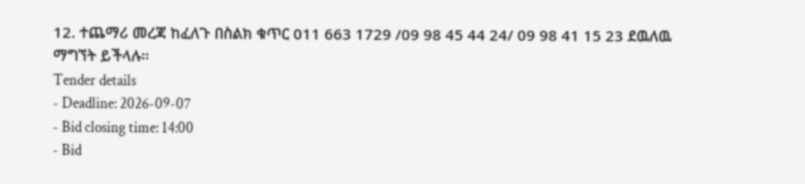12. ተጨማሪ መረጃ ከፈለጉ በስልክ ቁጥር 011 663 1729 /09 98 45 44 24/ 09 98 41 15 23 ደዉለዉ ማግኘት ይችላሉ።
Tender details
- Deadline: 2026-09-07
- Bid closing time: 14:00
- Bid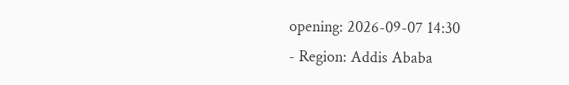opening: 2026-09-07 14:30
- Region: Addis Ababa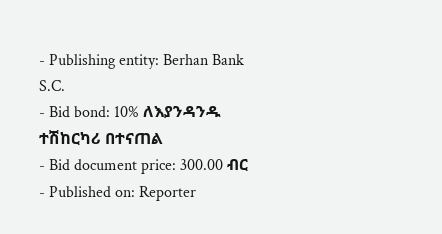- Publishing entity: Berhan Bank S.C.
- Bid bond: 10% ለእያንዳንዱ ተሽከርካሪ በተናጠል
- Bid document price: 300.00 ብር
- Published on: Reporter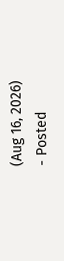(Aug 16, 2026)
- Posted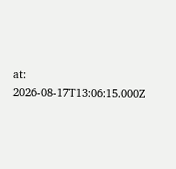at: 2026-08-17T13:06:15.000Z